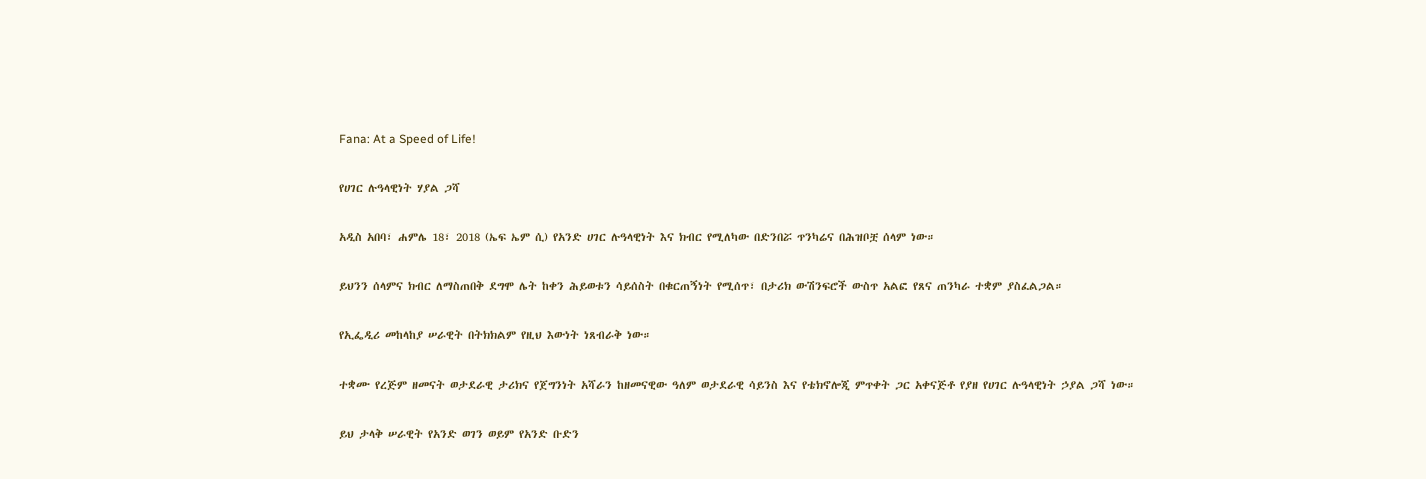Fana: At a Speed of Life!

የሀገር ሉዓላዊነት ሃያል ጋሻ

አዲስ አበባ፣ ሐምሌ 18፣ 2018 (ኤፍ ኤም ሲ) የአንድ ሀገር ሉዓላዊነት እና ክብር የሚለካው በድንበሯ ጥንካሬና በሕዝቦቿ ሰላም ነው።

ይህንን ሰላምና ክብር ለማስጠበቅ ደግሞ ሌት ከቀን ሕይወቱን ሳይሰስት በቁርጠኝነት የሚሰጥ፣ በታሪክ ውሽንፍሮች ውስጥ አልፎ የጸና ጠንካራ ተቋም ያስፈልጋል።

የኢፌዲሪ መከላከያ ሠራዊት በትክክልም የዚህ እውነት ነጸብራቅ ነው።

ተቋሙ የረጅም ዘመናት ወታደራዊ ታሪክና የጀግንነት አሻራን ከዘመናዊው ዓለም ወታደራዊ ሳይንስ እና የቴክኖሎጂ ምጥቀት ጋር አቀናጅቶ የያዘ የሀገር ሉዓላዊነት ኃያል ጋሻ ነው።

ይህ ታላቅ ሠራዊት የአንድ ወገን ወይም የአንድ ቡድን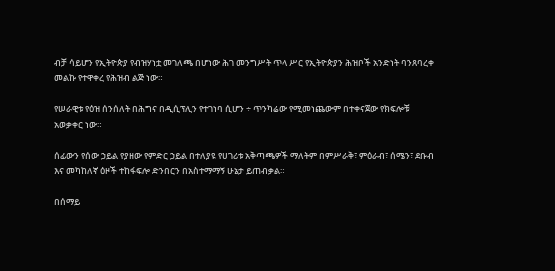ብቻ ሳይሆን የኢትዮጵያ የብዝሃነቷ መገለጫ በሆነው ሕገ መንግሥት ጥላ ሥር የኢትዮጵያን ሕዝቦች አንድነት ባንጸባረቀ መልኩ የተዋቀረ የሕዝብ ልጅ ነው።

የሠራዊቱ የዕዝ ሰንሰለት በሕግና በዲሲፕሊን የተገነባ ሲሆን ÷ ጥንካሬው የሚመነጨውም በተቀናጀው የክፍሎቹ አወቃቀር ነው።

ሰፊውን የሰው ኃይል የያዘው የምድር ኃይል በተለያዩ የሀገሪቱ አቅጣጫዎች ማለትም በምሥራቅ፣ ምዕራብ፣ ሰሜን፣ ደቡብ እና መካከለኛ ዕዞች ተከፋፍሎ ድንበርን በአስተማማኝ ሁኔታ ይጠብቃል።

በሰማይ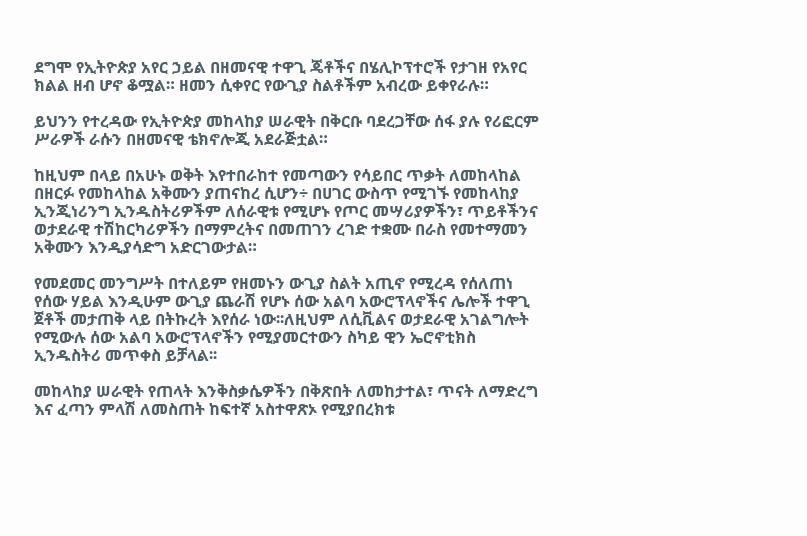ደግሞ የኢትዮጵያ አየር ኃይል በዘመናዊ ተዋጊ ጄቶችና በሄሊኮፕተሮች የታገዘ የአየር ክልል ዘብ ሆኖ ቆሟል። ዘመን ሲቀየር የውጊያ ስልቶችም አብረው ይቀየራሉ።

ይህንን የተረዳው የኢትዮጵያ መከላከያ ሠራዊት በቅርቡ ባደረጋቸው ሰፋ ያሉ የሪፎርም ሥራዎች ራሱን በዘመናዊ ቴክኖሎጂ አደራጅቷል።

ከዚህም በላይ በአሁኑ ወቅት እየተበራከተ የመጣውን የሳይበር ጥቃት ለመከላከል በዘርፉ የመከላከል አቅሙን ያጠናከረ ሲሆን÷ በሀገር ውስጥ የሚገኙ የመከላከያ ኢንጂነሪንግ ኢንዱስትሪዎችም ለሰራዊቱ የሚሆኑ የጦር መሣሪያዎችን፣ ጥይቶችንና ወታደራዊ ተሽከርካሪዎችን በማምረትና በመጠገን ረገድ ተቋሙ በራስ የመተማመን አቅሙን እንዲያሳድግ አድርገውታል።

የመደመር መንግሥት በተለይም የዘመኑን ውጊያ ስልት አጢኖ የሚረዳ የሰለጠነ የሰው ሃይል እንዲሁም ውጊያ ጨራሽ የሆኑ ሰው አልባ አውሮፕላኖችና ሌሎች ተዋጊ ጀቶች መታጠቅ ላይ በትኩረት እየሰራ ነው፡፡ለዚህም ለሲቪልና ወታደራዊ አገልግሎት የሚውሉ ሰው አልባ አውሮፕላኖችን የሚያመርተውን ስካይ ዊን ኤሮኖቲክስ ኢንዱስትሪ መጥቀስ ይቻላል፡፡

መከላከያ ሠራዊት የጠላት እንቅስቃሴዎችን በቅጽበት ለመከታተል፣ ጥናት ለማድረግ እና ፈጣን ምላሽ ለመስጠት ከፍተኛ አስተዋጽኦ የሚያበረክቱ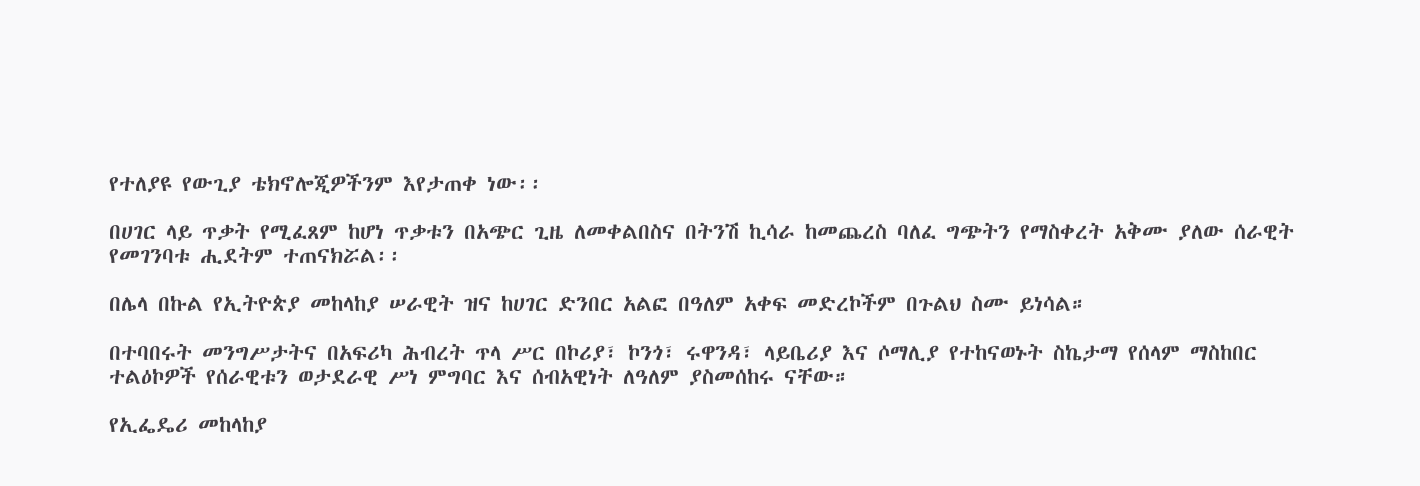የተለያዩ የውጊያ ቴክኖሎጂዎችንም እየታጠቀ ነው፡፡

በሀገር ላይ ጥቃት የሚፈጸም ከሆነ ጥቃቱን በአጭር ጊዜ ለመቀልበስና በትንሽ ኪሳራ ከመጨረስ ባለፈ ግጭትን የማስቀረት አቅሙ ያለው ሰራዊት የመገንባቱ ሒደትም ተጠናክሯል፡፡

በሌላ በኩል የኢትዮጵያ መከላከያ ሠራዊት ዝና ከሀገር ድንበር አልፎ በዓለም አቀፍ መድረኮችም በጉልህ ስሙ ይነሳል።

በተባበሩት መንግሥታትና በአፍሪካ ሕብረት ጥላ ሥር በኮሪያ፣ ኮንጎ፣ ሩዋንዳ፣ ላይቤሪያ እና ሶማሊያ የተከናወኑት ስኬታማ የሰላም ማስከበር ተልዕኮዎች የሰራዊቱን ወታደራዊ ሥነ ምግባር እና ሰብአዊነት ለዓለም ያስመሰከሩ ናቸው።

የኢፌዴሪ መከላከያ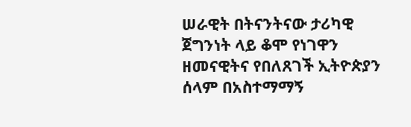ሠራዊት በትናንትናው ታሪካዊ ጀግንነት ላይ ቆሞ የነገዋን ዘመናዊትና የበለጸገች ኢትዮጵያን ሰላም በአስተማማኝ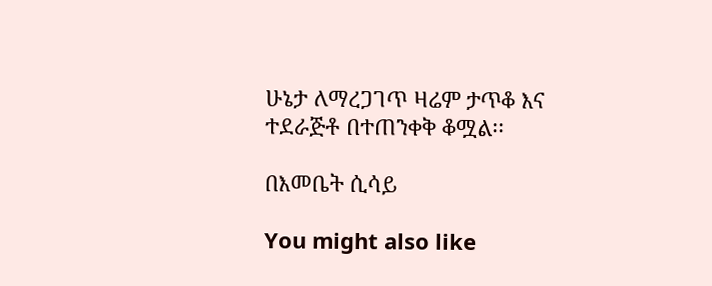ሁኔታ ለማረጋገጥ ዛሬም ታጥቆ እና ተደራጅቶ በተጠንቀቅ ቆሟል፡፡

በእመቤት ሲሳይ

You might also like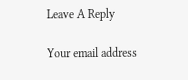Leave A Reply

Your email address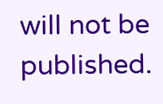will not be published.